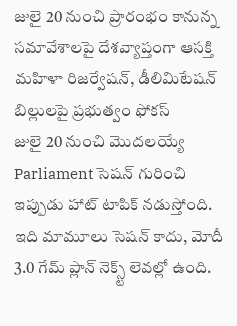జులై 20 నుంచి ప్రారంభం కానున్న సమావేశాలపై దేశవ్యాప్తంగా ఆసక్తి
మహిళా రిజర్వేషన్, డీలిమిటేషన్ బిల్లులపై ప్రభుత్వం ఫోకస్
జులై 20 నుంచి మొదలయ్యే Parliament సెషన్ గురించి ఇప్పుడు హాట్ టాపిక్ నడుస్తోంది. ఇది మామూలు సెషన్ కాదు, మోదీ 3.0 గేమ్ ప్లాన్ నెక్స్ట్ లెవల్లో ఉంది.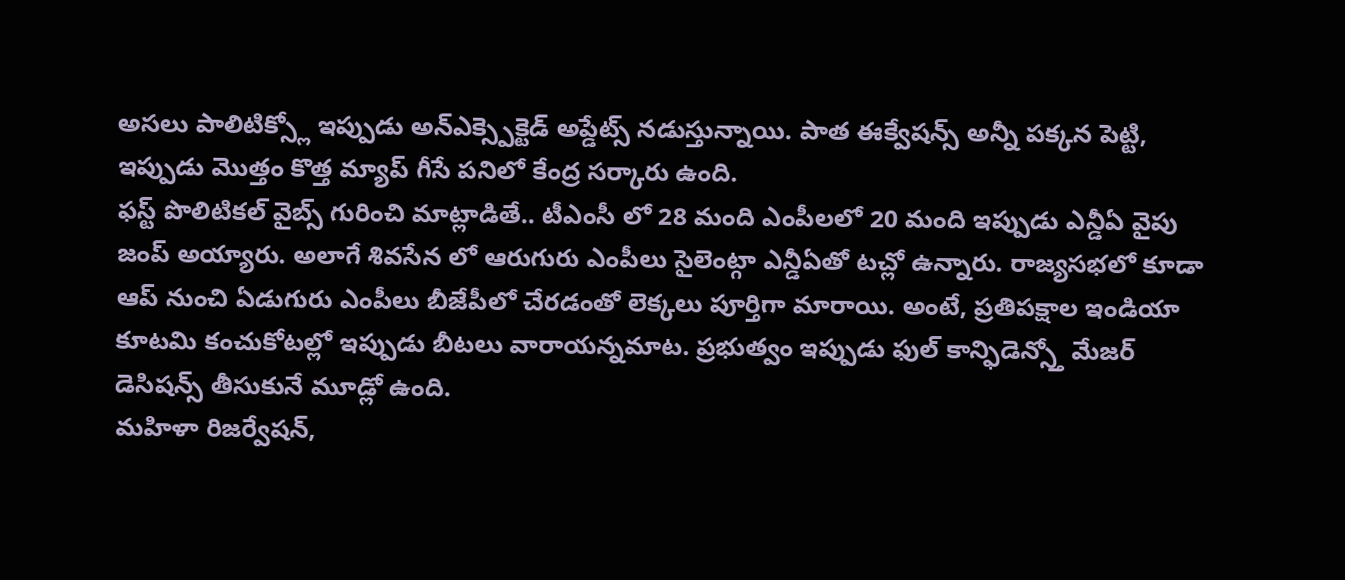అసలు పాలిటిక్స్లో ఇప్పుడు అన్ఎక్స్పెక్టెడ్ అప్డేట్స్ నడుస్తున్నాయి. పాత ఈక్వేషన్స్ అన్నీ పక్కన పెట్టి, ఇప్పుడు మొత్తం కొత్త మ్యాప్ గీసే పనిలో కేంద్ర సర్కారు ఉంది.
ఫస్ట్ పొలిటికల్ వైబ్స్ గురించి మాట్లాడితే.. టీఎంసీ లో 28 మంది ఎంపీలలో 20 మంది ఇప్పుడు ఎన్డీఏ వైపు జంప్ అయ్యారు. అలాగే శివసేన లో ఆరుగురు ఎంపీలు సైలెంట్గా ఎన్డీఏతో టచ్లో ఉన్నారు. రాజ్యసభలో కూడా ఆప్ నుంచి ఏడుగురు ఎంపీలు బీజేపీలో చేరడంతో లెక్కలు పూర్తిగా మారాయి. అంటే, ప్రతిపక్షాల ఇండియా కూటమి కంచుకోటల్లో ఇప్పుడు బీటలు వారాయన్నమాట. ప్రభుత్వం ఇప్పుడు ఫుల్ కాన్ఫిడెన్స్తో మేజర్ డెసిషన్స్ తీసుకునే మూడ్లో ఉంది.
మహిళా రిజర్వేషన్,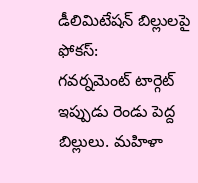డీలిమిటేషన్ బిల్లులపై ఫోకస్:
గవర్నమెంట్ టార్గెట్ ఇప్పుడు రెండు పెద్ద బిల్లులు. మహిళా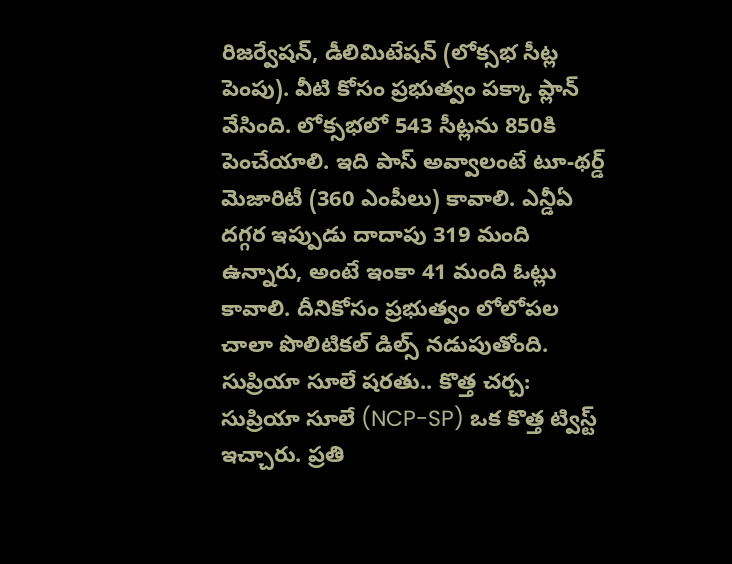రిజర్వేషన్, డీలిమిటేషన్ (లోక్సభ సీట్ల పెంపు). వీటి కోసం ప్రభుత్వం పక్కా ప్లాన్ వేసింది. లోక్సభలో 543 సీట్లను 850కి పెంచేయాలి. ఇది పాస్ అవ్వాలంటే టూ-థర్డ్ మెజారిటీ (360 ఎంపీలు) కావాలి. ఎన్డీఏ దగ్గర ఇప్పుడు దాదాపు 319 మంది ఉన్నారు, అంటే ఇంకా 41 మంది ఓట్లు కావాలి. దీనికోసం ప్రభుత్వం లోలోపల చాలా పొలిటికల్ డిల్స్ నడుపుతోంది.
సుప్రియా సూలే షరతు.. కొత్త చర్చ:
సుప్రియా సూలే (NCP-SP) ఒక కొత్త ట్విస్ట్ ఇచ్చారు. ప్రతి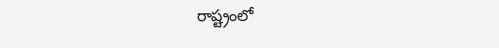రాష్ట్రంలో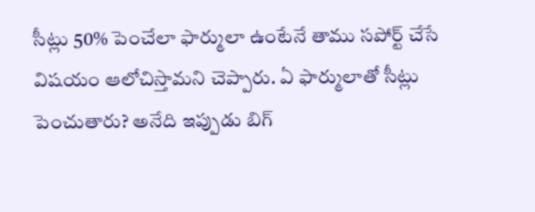సీట్లు 50% పెంచేలా ఫార్ములా ఉంటేనే తాము సపోర్ట్ చేసే విషయం ఆలోచిస్తామని చెప్పారు. ఏ ఫార్ములాతో సీట్లు పెంచుతారు? అనేది ఇప్పుడు బిగ్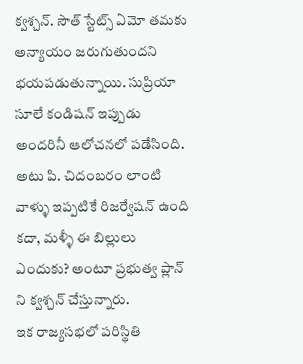క్వశ్చన్. సౌత్ స్టేట్స్ ఏమో తమకు అన్యాయం జరుగుతుందని భయపడుతున్నాయి. సుప్రియా సూలే కండిషన్ ఇప్పుడు అందరినీ ఆలోచనలో పడేసింది. అటు పి. చిదంబరం లాంటి వాళ్ళు ఇప్పటికే రిజర్వేషన్ ఉంది కదా, మళ్ళీ ఈ బిల్లులు ఎందుకు? అంటూ ప్రభుత్వ ప్లాన్ ని క్వశ్చన్ చేస్తున్నారు.
ఇక రాజ్యసభలో పరిస్థితి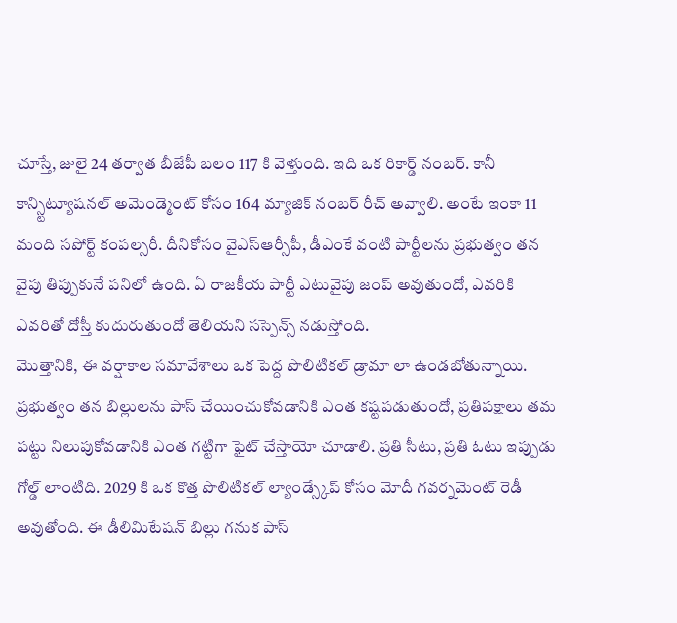చూస్తే, జులై 24 తర్వాత బీజేపీ బలం 117 కి వెళ్తుంది. ఇది ఒక రికార్డ్ నంబర్. కానీ కాన్స్టిట్యూషనల్ అమెండ్మెంట్ కోసం 164 మ్యాజిక్ నంబర్ రీచ్ అవ్వాలి. అంటే ఇంకా 11 మంది సపోర్ట్ కంపల్సరీ. దీనికోసం వైఎస్ఆర్సీపీ, డీఎంకే వంటి పార్టీలను ప్రభుత్వం తన వైపు తిప్పుకునే పనిలో ఉంది. ఏ రాజకీయ పార్టీ ఎటువైపు జంప్ అవుతుందో, ఎవరికి ఎవరితో దోస్తీ కుదురుతుందో తెలియని సస్పెన్స్ నడుస్తోంది.
మొత్తానికి, ఈ వర్షాకాల సమావేశాలు ఒక పెద్ద పొలిటికల్ డ్రామా లా ఉండబోతున్నాయి. ప్రభుత్వం తన బిల్లులను పాస్ చేయించుకోవడానికి ఎంత కష్టపడుతుందో, ప్రతిపక్షాలు తమ పట్టు నిలుపుకోవడానికి ఎంత గట్టిగా ఫైట్ చేస్తాయో చూడాలి. ప్రతి సీటు, ప్రతి ఓటు ఇప్పుడు గోల్డ్ లాంటిది. 2029 కి ఒక కొత్త పొలిటికల్ ల్యాండ్స్కేప్ కోసం మోదీ గవర్నమెంట్ రెడీ అవుతోంది. ఈ డీలిమిటేషన్ బిల్లు గనుక పాస్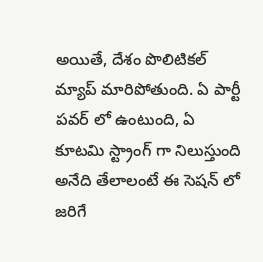అయితే, దేశం పొలిటికల్ మ్యాప్ మారిపోతుంది. ఏ పార్టీ పవర్ లో ఉంటుంది, ఏ కూటమి స్ట్రాంగ్ గా నిలుస్తుంది అనేది తేలాలంటే ఈ సెషన్ లో జరిగే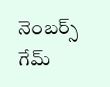నెంబర్స్ గేమ్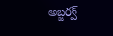అబ్జర్వ్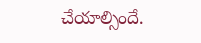చేయాల్సిందే.